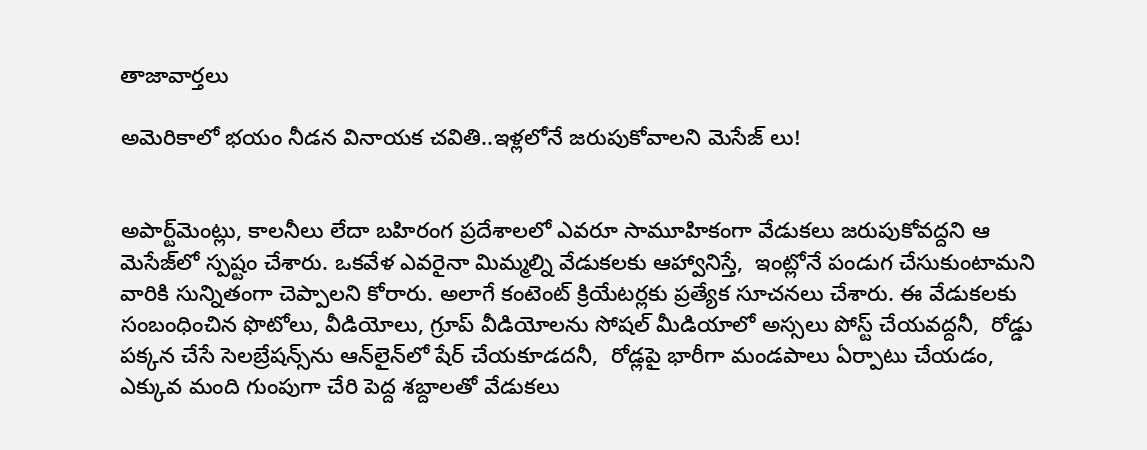తాజావార్తలు

అమెరికాలో భయం నీడన వినాయక చవితి..ఇళ్లలోనే జరుపుకోవాలని మెసేజ్ లు!


అపార్ట్‌మెంట్లు, కాలనీలు లేదా బహిరంగ ప్రదేశాలలో ఎవరూ సామూహికంగా వేడుకలు జరుపుకోవద్దని ఆ మెసేజ్‌లో స్పష్టం చేశారు. ఒకవేళ ఎవరైనా మిమ్మల్ని వేడుకలకు ఆహ్వానిస్తే,  ఇంట్లోనే పండుగ చేసుకుంటామని వారికి సున్నితంగా చెప్పాలని కోరారు. అలాగే కంటెంట్ క్రియేటర్లకు ప్రత్యేక సూచనలు చేశారు. ఈ వేడుకలకు సంబంధించిన ఫొటోలు, వీడియోలు, గ్రూప్ వీడియోలను సోషల్ మీడియాలో అస్సలు పోస్ట్ చేయవద్దనీ,  రోడ్డు పక్కన చేసే సెలబ్రేషన్స్‌ను ఆన్‌లైన్‌లో షేర్ చేయకూడదనీ,  రోడ్లపై భారీగా మండపాలు ఏర్పాటు చేయడం, ఎక్కువ మంది గుంపుగా చేరి పెద్ద శబ్దాలతో వేడుకలు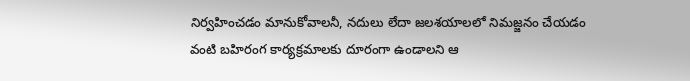నిర్వహించడం మానుకోవాలనీ, నదులు లేదా జలశయాలలో నిమజ్జనం చేయడం వంటి బహిరంగ కార్యక్రమాలకు దూరంగా ఉండాలని ఆ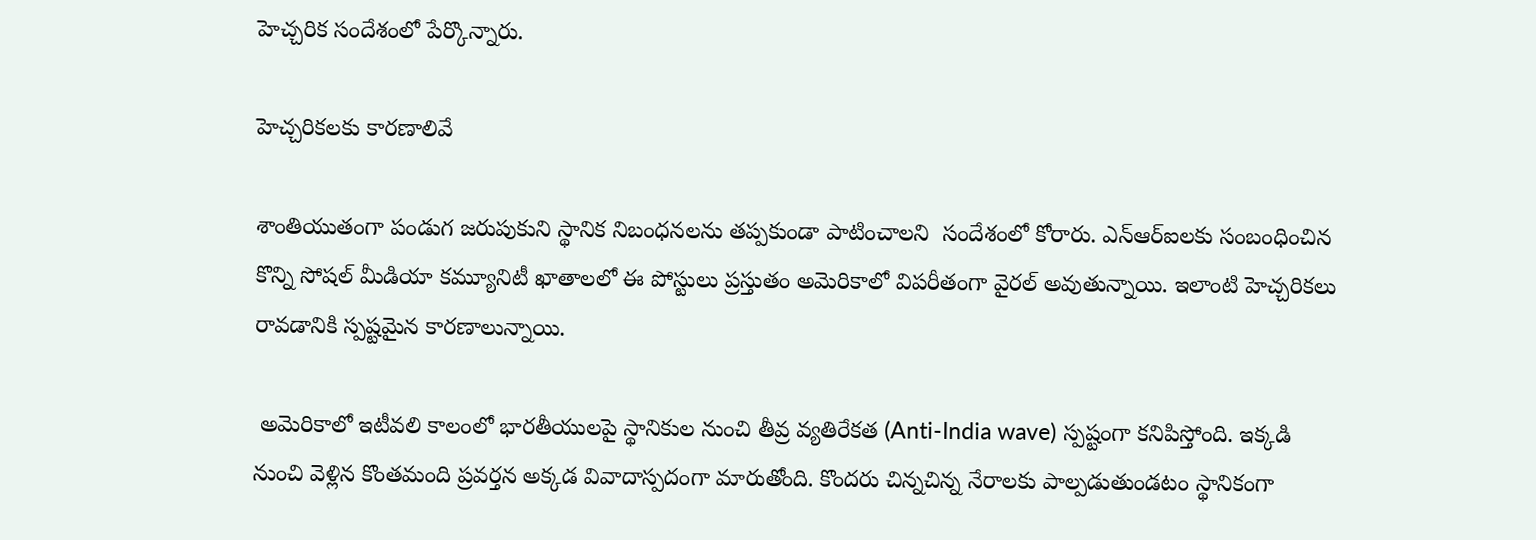హెచ్చరిక సందేశంలో పేర్కొన్నారు.

హెచ్చరికలకు కారణాలివే

శాంతియుతంగా పండుగ జరుపుకుని స్థానిక నిబంధనలను తప్పకుండా పాటించాలని  సందేశంలో కోరారు. ఎన్ఆర్ఐలకు సంబంధించిన కొన్ని సోషల్ మీడియా కమ్యూనిటీ ఖాతాలలో ఈ పోస్టులు ప్రస్తుతం అమెరికాలో విపరీతంగా వైరల్ అవుతున్నాయి. ఇలాంటి హెచ్చరికలు రావడానికి స్పష్టమైన కారణాలున్నాయి.

 అమెరికాలో ఇటీవలి కాలంలో భారతీయులపై స్థానికుల నుంచి తీవ్ర వ్యతిరేకత (Anti-India wave) స్పష్టంగా కనిపిస్తోంది. ఇక్కడి నుంచి వెళ్లిన కొంతమంది ప్రవర్తన అక్కడ వివాదాస్పదంగా మారుతోంది. కొందరు చిన్నచిన్న నేరాలకు పాల్పడుతుండటం స్థానికంగా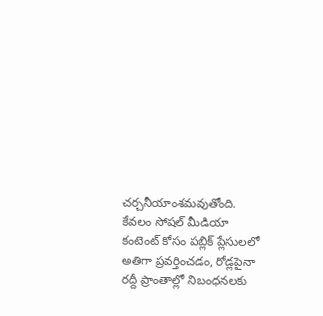చర్చనీయాంశమవుతోంది. కేవలం సోషల్ మీడియా కంటెంట్ కోసం పబ్లిక్ ప్లేసులలో అతిగా ప్రవర్తించడం, రోడ్లపైనా రద్దీ ప్రాంతాల్లో నిబంధనలకు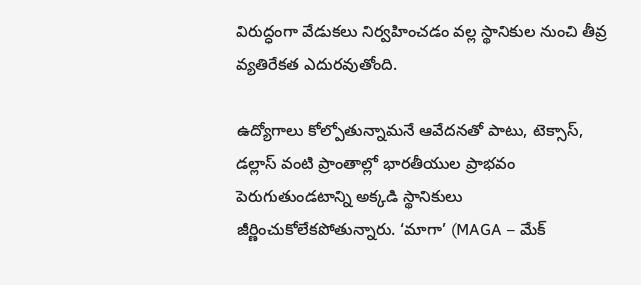విరుద్ధంగా వేడుకలు నిర్వహించడం వల్ల స్థానికుల నుంచి తీవ్ర వ్యతిరేకత ఎదురవుతోంది.

ఉద్యోగాలు కోల్పోతున్నామనే ఆవేదనతో పాటు, టెక్సాస్, డల్లాస్ వంటి ప్రాంతాల్లో భారతీయుల ప్రాభవం పెరుగుతుండటాన్ని అక్కడి స్థానికులు జీర్ణించుకోలేకపోతున్నారు. ‘మాగా’ (MAGA – మేక్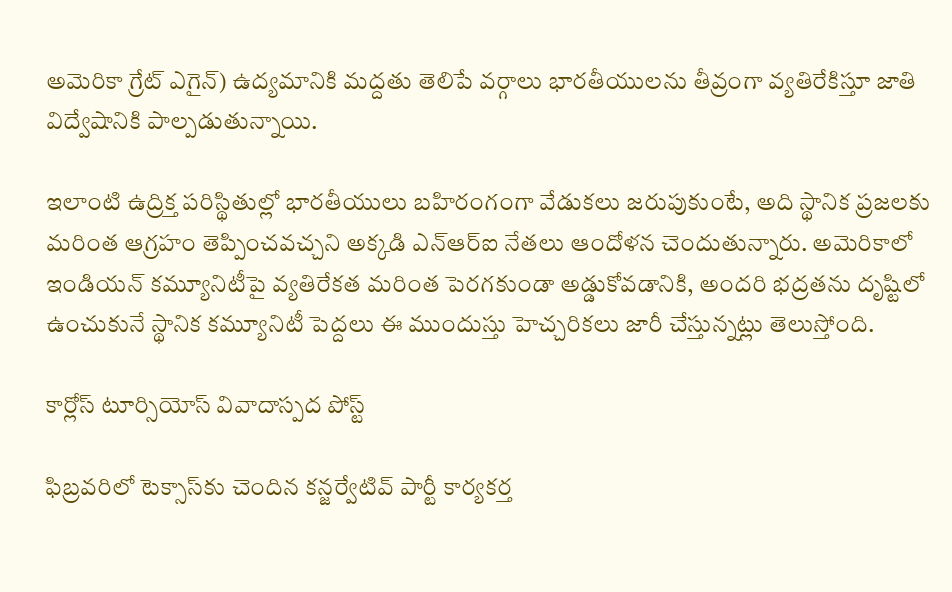అమెరికా గ్రేట్ ఎగైన్) ఉద్యమానికి మద్దతు తెలిపే వర్గాలు భారతీయులను తీవ్రంగా వ్యతిరేకిస్తూ జాతి విద్వేషానికి పాల్పడుతున్నాయి.

ఇలాంటి ఉద్రిక్త పరిస్థితుల్లో భారతీయులు బహిరంగంగా వేడుకలు జరుపుకుంటే, అది స్థానిక ప్రజలకు మరింత ఆగ్రహం తెప్పించవచ్చని అక్కడి ఎన్ఆర్ఐ నేతలు ఆందోళన చెందుతున్నారు. అమెరికాలో ఇండియన్ కమ్యూనిటీపై వ్యతిరేకత మరింత పెరగకుండా అడ్డుకోవడానికి, అందరి భద్రతను దృష్టిలో ఉంచుకునే స్థానిక కమ్యూనిటీ పెద్దలు ఈ ముందుస్తు హెచ్చరికలు జారీ చేస్తున్నట్లు తెలుస్తోంది.

కార్లోస్ టూర్సియోస్ వివాదాస్పద పోస్ట్

ఫిబ్రవరిలో టెక్సాస్‌కు చెందిన కన్జర్వేటివ్ పార్టీ కార్యకర్త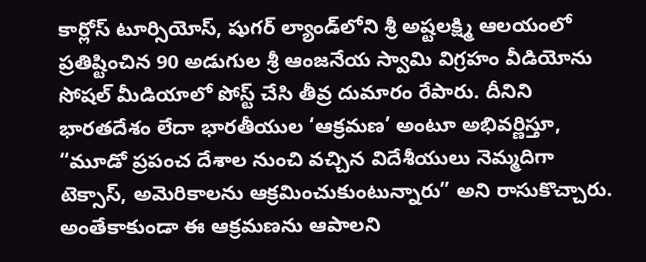కార్లోస్ టూర్సియోస్, షుగర్ ల్యాండ్‌లోని శ్రీ అష్టలక్ష్మి ఆలయంలో ప్రతిష్టించిన 90 అడుగుల శ్రీ ఆంజనేయ స్వామి విగ్రహం వీడియోను సోషల్ మీడియాలో పోస్ట్ చేసి తీవ్ర దుమారం రేపారు. దీనిని భారతదేశం లేదా భారతీయుల ‘ఆక్రమణ’ అంటూ అభివర్ణిస్తూ, “మూడో ప్రపంచ దేశాల నుంచి వచ్చిన విదేశీయులు నెమ్మదిగా టెక్సాస్, అమెరికాలను ఆక్రమించుకుంటున్నారు” అని రాసుకొచ్చారు. అంతేకాకుండా ఈ ఆక్రమణను ఆపాలని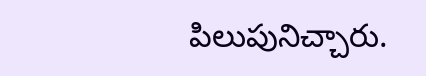పిలుపునిచ్చారు.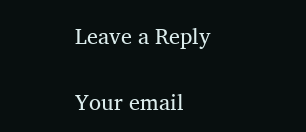Leave a Reply

Your email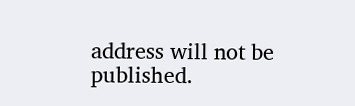address will not be published.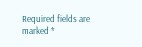Required fields are marked *